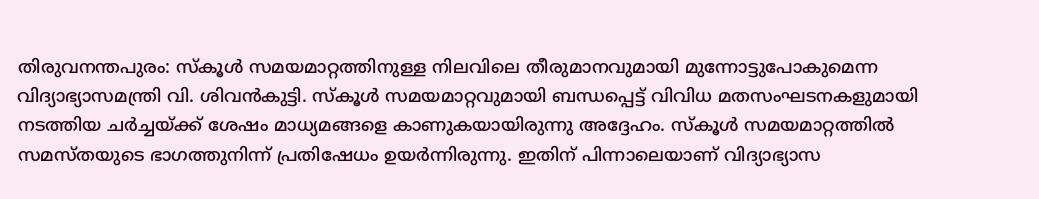തിരുവനന്തപുരം: സ്കൂൾ സമയമാറ്റത്തിനുള്ള നിലവിലെ തീരുമാനവുമായി മുന്നോട്ടുപോകുമെന്ന വിദ്യാഭ്യാസമന്ത്രി വി. ശിവൻകുട്ടി. സ്കൂൾ സമയമാറ്റവുമായി ബന്ധപ്പെട്ട് വിവിധ മതസംഘടനകളുമായി നടത്തിയ ചർച്ചയ്ക്ക് ശേഷം മാധ്യമങ്ങളെ കാണുകയായിരുന്നു അദ്ദേഹം. സ്കൂൾ സമയമാറ്റത്തിൽ സമസ്തയുടെ ഭാഗത്തുനിന്ന് പ്രതിഷേധം ഉയർന്നിരുന്നു. ഇതിന് പിന്നാലെയാണ് വിദ്യാഭ്യാസ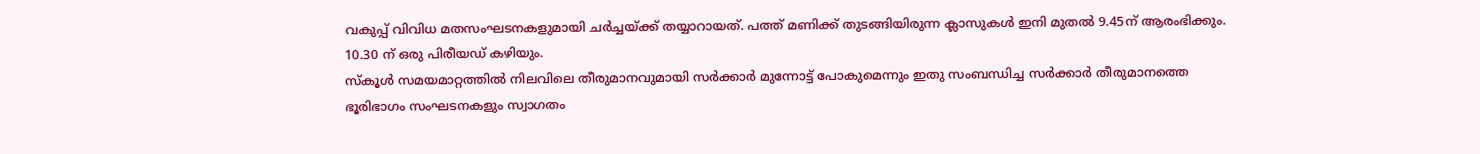വകുപ്പ് വിവിധ മതസംഘടനകളുമായി ചർച്ചയ്ക്ക് തയ്യാറായത്. പത്ത് മണിക്ക് തുടങ്ങിയിരുന്ന ക്ലാസുകൾ ഇനി മുതൽ 9.45ന് ആരംഭിക്കും. 10.30 ന് ഒരു പിരീയഡ് കഴിയും.
സ്കൂൾ സമയമാറ്റത്തിൽ നിലവിലെ തീരുമാനവുമായി സർക്കാർ മുന്നോട്ട് പോകുമെന്നും ഇതു സംബന്ധിച്ച സർക്കാർ തീരുമാനത്തെ ഭൂരിഭാഗം സംഘടനകളും സ്വാഗതം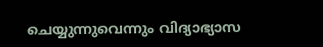ചെയ്യുന്നുവെന്നും വിദ്യാഭ്യാസ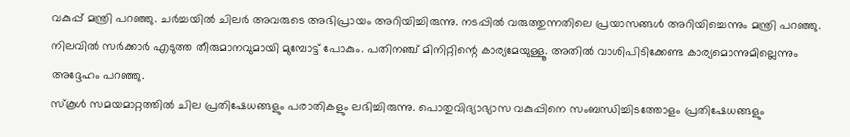വകുപ്പ് മന്ത്രി പറഞ്ഞു. ചർച്ചയിൽ ചിലർ അവരുടെ അഭിപ്രായം അറിയിച്ചിരുന്നു. നടപ്പിൽ വരുത്തുന്നതിലെ പ്രയാസങ്ങൾ അറിയിച്ചെന്നും മന്ത്രി പറഞ്ഞു. നിലവിൽ സർക്കാർ എടുത്ത തീരുമാനവുമായി മുമ്പോട്ട് പോകും. പതിനഞ്ച് മിനിറ്റിന്റെ കാര്യമേയുള്ളൂ. അതിൽ വാശിപിടിക്കേണ്ട കാര്യമൊന്നുമില്ലെന്നും അദ്ദേഹം പറഞ്ഞു.
സ്കൂൾ സമയമാറ്റത്തിൽ ചില പ്രതിഷേധങ്ങളും പരാതികളും ലഭിച്ചിരുന്നു. പൊതുവിദ്യാഭ്യാസ വകുപ്പിനെ സംബന്ധിച്ചിടത്തോളം പ്രതിഷേധങ്ങളും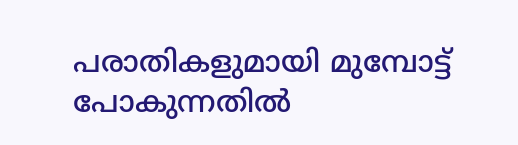പരാതികളുമായി മുമ്പോട്ട് പോകുന്നതിൽ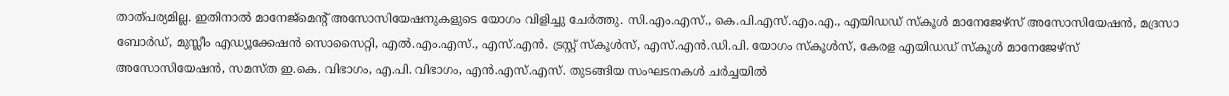താത്പര്യമില്ല. ഇതിനാൽ മാനേജ്മെന്റ് അസോസിയേഷനുകളുടെ യോഗം വിളിച്ചു ചേർത്തു. സി.എം.എസ്., കെ.പി.എസ്.എം.എ., എയിഡഡ് സ്കൂൾ മാനേജേഴ്സ് അസോസിയേഷൻ, മദ്രസാ ബോർഡ്, മുസ്ലീം എഡ്യൂക്കേഷൻ സൊസൈറ്റി, എൽ.എം.എസ്., എസ്.എൻ. ട്രസ്റ്റ് സ്കൂൾസ്, എസ്.എൻ.ഡി.പി. യോഗം സ്കൂൾസ്, കേരള എയിഡഡ് സ്കൂൾ മാനേജേഴ്സ് അസോസിയേഷൻ, സമസ്ത ഇ.കെ. വിഭാഗം, എ.പി. വിഭാഗം, എൻ.എസ്.എസ്. തുടങ്ങിയ സംഘടനകൾ ചർച്ചയിൽ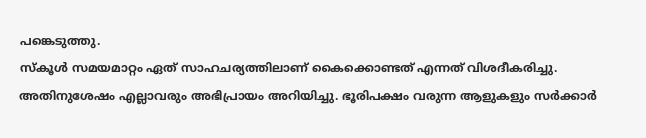പങ്കെടുത്തു.
സ്കൂൾ സമയമാറ്റം ഏത് സാഹചര്യത്തിലാണ് കൈക്കൊണ്ടത് എന്നത് വിശദീകരിച്ചു. അതിനുശേഷം എല്ലാവരും അഭിപ്രായം അറിയിച്ചു. ഭൂരിപക്ഷം വരുന്ന ആളുകളും സർക്കാർ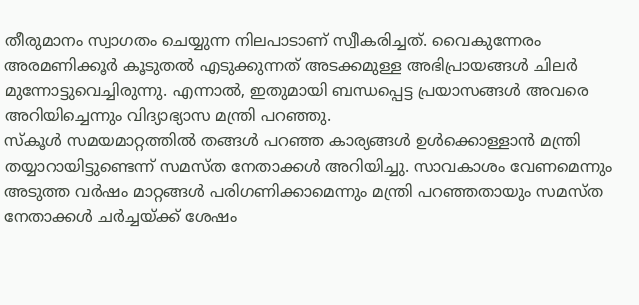തീരുമാനം സ്വാഗതം ചെയ്യുന്ന നിലപാടാണ് സ്വീകരിച്ചത്. വൈകുന്നേരം അരമണിക്കൂർ കൂടുതൽ എടുക്കുന്നത് അടക്കമുള്ള അഭിപ്രായങ്ങൾ ചിലർ മുന്നോട്ടുവെച്ചിരുന്നു. എന്നാൽ, ഇതുമായി ബന്ധപ്പെട്ട പ്രയാസങ്ങൾ അവരെ അറിയിച്ചെന്നും വിദ്യാഭ്യാസ മന്ത്രി പറഞ്ഞു.
സ്കൂൾ സമയമാറ്റത്തിൽ തങ്ങൾ പറഞ്ഞ കാര്യങ്ങൾ ഉൾക്കൊള്ളാൻ മന്ത്രി തയ്യാറായിട്ടുണ്ടെന്ന് സമസ്ത നേതാക്കൾ അറിയിച്ചു. സാവകാശം വേണമെന്നും അടുത്ത വർഷം മാറ്റങ്ങൾ പരിഗണിക്കാമെന്നും മന്ത്രി പറഞ്ഞതായും സമസ്ത നേതാക്കൾ ചർച്ചയ്ക്ക് ശേഷം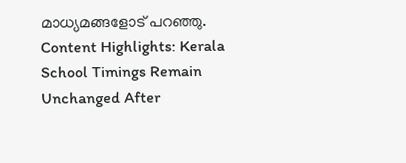മാധ്യമങ്ങളോട് പറഞ്ഞു.
Content Highlights: Kerala School Timings Remain Unchanged After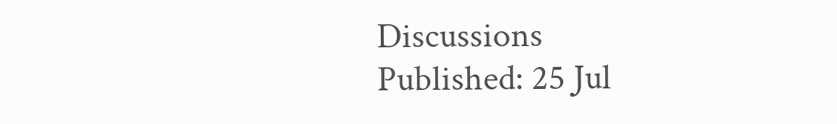Discussions
Published: 25 Jul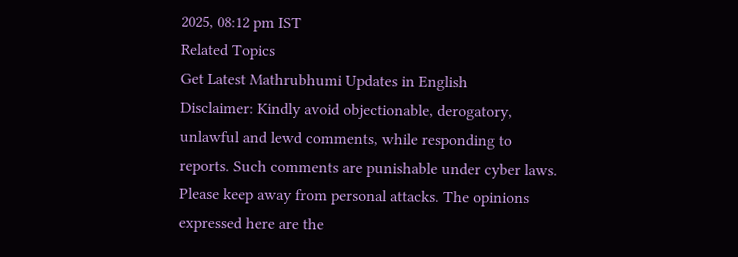2025, 08:12 pm IST
Related Topics
Get Latest Mathrubhumi Updates in English
Disclaimer: Kindly avoid objectionable, derogatory, unlawful and lewd comments, while responding to reports. Such comments are punishable under cyber laws. Please keep away from personal attacks. The opinions expressed here are the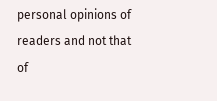personal opinions of readers and not that of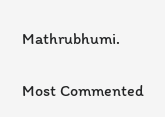Mathrubhumi.


Most Commented